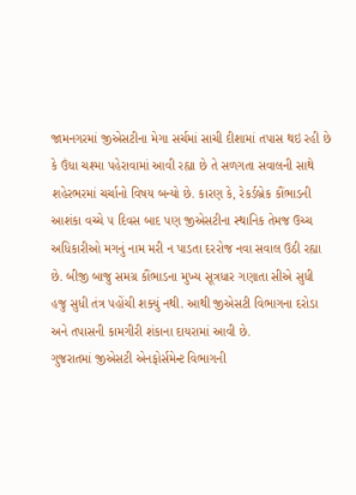જામનગરમાં જીએસટીના મેગા સર્ચમાં સાચી દીશામાં તપાસ થઇ રહી છે કે ઉંધા ચશ્મા પહેરાવામાં આવી રહ્યા છે તે સળગતા સવાલની સાથે શહેરભરમાં ચર્ચાનો વિષય બન્યો છે. કારણ કે, રેકર્ડબ્રેક કૌંભાડની આશંકા વચ્ચે ૫ દિવસ બાદ પણ જીએસટીના સ્થાનિક તેમજ ઉચ્ચ અધિકારીઓ મગનું નામ મરી ન પાડતા દરરોજ નવા સવાલ ઉઠી રહ્યા છે. બીજી બાજુ સમગ્ર કૌંભાડના મુખ્ય સૂત્રધાર ગણાતા સીએ સુધી હજુ સુધી તંત્ર પહોંચી શક્યું નથી. આથી જીએસટી વિભાગના દરોડા અને તપાસની કામગીરી શંકાના દાયરામાં આવી છે.
ગુજરાતમાં જીએસટી એનફોર્સમેન્ટ વિભાગની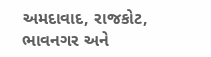અમદાવાદ, રાજકોટ, ભાવનગર અને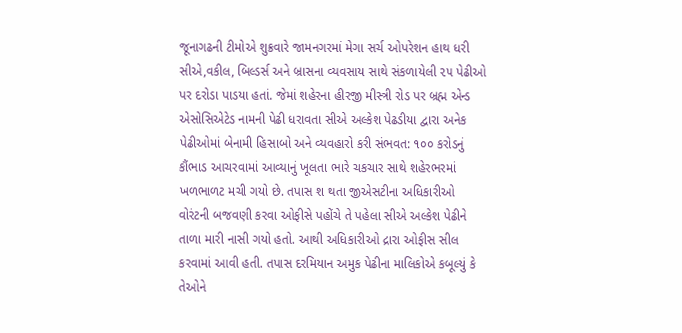જૂનાગઢની ટીમોએ શુક્રવારે જામનગરમાં મેગા સર્ચ ઓપરેશન હાથ ધરી સીએ,વકીલ, બિલ્ડર્સ અને બ્રાસના વ્યવસાય સાથે સંકળાયેલી ૨૫ પેઢીઓ પર દરોડા પાડયા હતાં. જેમાં શહેરના હીરજી મીસ્ત્રી રોડ પર બ્રહ્મ એન્ડ એસોસિએટેડ નામની પેઢી ધરાવતા સીએ અલ્કેશ પેઢડીયા દ્વારા અનેક પેઢીઓમાં બેનામી હિસાબો અને વ્યવહારો કરી સંભવત: ૧૦૦ કરોડનું કૌંભાડ આચરવામાં આવ્યાનું ખૂલતા ભારે ચકચાર સાથે શહેરભરમાં ખળભાળટ મચી ગયો છે. તપાસ શ થતા જીએસટીના અધિકારીઓ વોરંટની બજવણી કરવા ઓફીસે પહોંચે તે પહેલા સીએ અલ્કેશ પેઢીને તાળા મારી નાસી ગયો હતો. આથી અધિકારીઓ દ્રારા ઓફીસ સીલ કરવામાં આવી હતી. તપાસ દરમિયાન અમુક પેઢીના માલિકોએ કબૂલ્યું કે તેઓને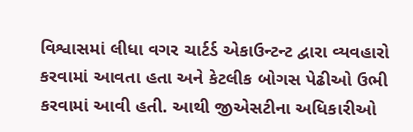વિશ્વાસમાં લીધા વગર ચાર્ટર્ડ એકાઉન્ટન્ટ દ્વારા વ્યવહારો કરવામાં આવતા હતા અને કેટલીક બોગસ પેઢીઓ ઉભી કરવામાં આવી હતી. આથી જીએસટીના અધિકારીઓ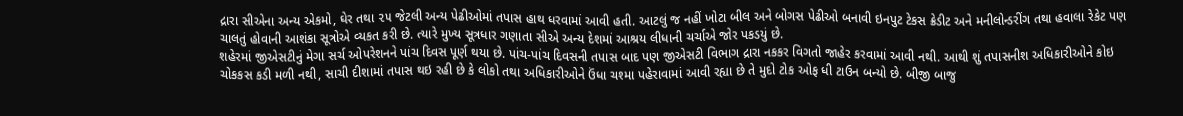દ્રારા સીએના અન્ય એકમો, ઘેર તથા ૨૫ જેટલી અન્ય પેઢીઓમાં તપાસ હાથ ધરવામાં આવી હતી. આટલું જ નહીં ખોટા બીલ અને બોગસ પેઢીઓ બનાવી ઇનપુટ ટેકસ ક્રેડીટ અને મનીલોન્ડરીંગ તથા હવાલા રેકેટ પણ ચાલતું હોવાની આશંકા સૂત્રોએ વ્યકત કરી છે. ત્યારે મુખ્ય સૂત્રધાર ગણાતા સીએ અન્ય દેશમાં આશ્રય લીધાની ચર્ચાએ જોર પકડયું છે.
શહેરમાં જીએસટીનું મેગા સર્ચ ઓપરેશનને પાંચ દિવસ પૂર્ણ થયા છે. પાંચ-પાંચ દિવસની તપાસ બાદ પણ જીએસટી વિભાગ દ્રારા નકકર વિગતો જાહેર કરવામાં આવી નથી. આથી શું તપાસનીશ અધિકારીઓને કોઇ ચોકકસ કડી મળી નથી, સાચી દીશામાં તપાસ થઇ રહી છે કે લોકો તથા અધિકારીઓને ઉંધા ચશ્મા પહેરાવામાં આવી રહ્યા છે તે મુદો ટોક ઓફ ધી ટાઉન બન્યો છે. બીજી બાજુ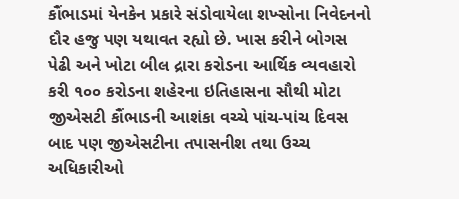કૌંભાડમાં યેનકેન પ્રકારે સંડોવાયેલા શખ્સોના નિવેદનનો દૌર હજુ પણ યથાવત રહ્યો છે. ખાસ કરીને બોગસ પેઢી અને ખોટા બીલ દ્રારા કરોડના આર્થિક વ્યવહારો કરી ૧૦૦ કરોડના શહેરના ઇતિહાસના સૌથી મોટા જીએસટી કૌંભાડની આશંકા વચ્ચે પાંચ-પાંચ દિવસ બાદ પણ જીએસટીના તપાસનીશ તથા ઉચ્ચ અધિકારીઓ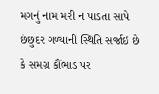મગનું નામ મરી ન પાડતા સાપે છંછુદર ગળ્યાની સ્થિતિ સર્જાઇ છે કે સમગ્ર કૌંભાડ પર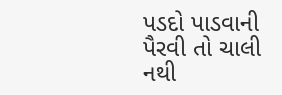પડદો પાડવાની પૈરવી તો ચાલી નથી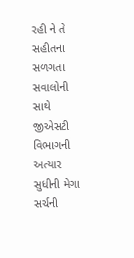રહી ને તે સહીતના સળગતા સવાલોની સાથે જીએસટી વિભાગની અત્યાર સુધીની મેગા સર્ચની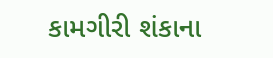કામગીરી શંકાના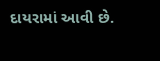દાયરામાં આવી છે.